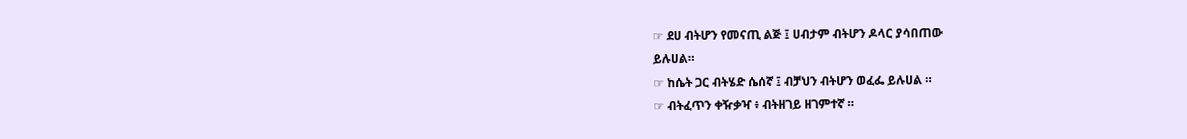☞ ደሀ ብትሆን የመናጢ ልጅ ፤ ሀብታም ብትሆን ዶላር ያሳበጠው
ይሉሀል።
☞ ከሴት ጋር ብትሄድ ሴሰኛ ፤ ብቻህን ብትሆን ወፈፌ ይሉሀል ።
☞ ብትፈጥን ቀዥቃዣ ፥ ብትዘገይ ዘገምተኛ ።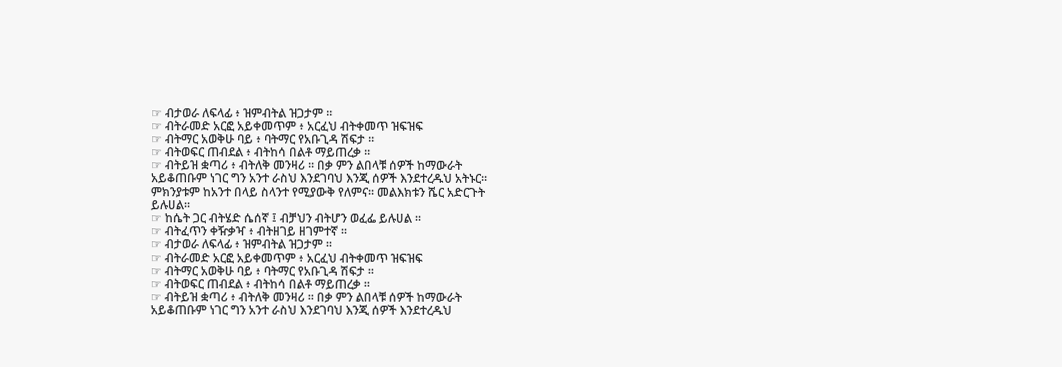☞ ብታወራ ለፍላፊ ፥ ዝምብትል ዝጋታም ።
☞ ብትራመድ አርፎ አይቀመጥም ፥ አርፈህ ብትቀመጥ ዝፍዝፍ
☞ ብትማር አወቅሁ ባይ ፥ ባትማር የአቡጊዳ ሽፍታ ።
☞ ብትወፍር ጠብደል ፥ ብትከሳ በልቶ ማይጠረቃ ።
☞ ብትይዝ ቋጣሪ ፥ ብትለቅ መንዛሪ ። በቃ ምን ልበላቹ ሰዎች ከማውራት
አይቆጠቡም ነገር ግን አንተ ራስህ እንደገባህ እንጂ ሰዎች እንደተረዱህ አትኑር።
ምክንያቱም ከአንተ በላይ ስላንተ የሚያውቅ የለምና። መልእክቱን ሼር አድርጉት
ይሉሀል።
☞ ከሴት ጋር ብትሄድ ሴሰኛ ፤ ብቻህን ብትሆን ወፈፌ ይሉሀል ።
☞ ብትፈጥን ቀዥቃዣ ፥ ብትዘገይ ዘገምተኛ ።
☞ ብታወራ ለፍላፊ ፥ ዝምብትል ዝጋታም ።
☞ ብትራመድ አርፎ አይቀመጥም ፥ አርፈህ ብትቀመጥ ዝፍዝፍ
☞ ብትማር አወቅሁ ባይ ፥ ባትማር የአቡጊዳ ሽፍታ ።
☞ ብትወፍር ጠብደል ፥ ብትከሳ በልቶ ማይጠረቃ ።
☞ ብትይዝ ቋጣሪ ፥ ብትለቅ መንዛሪ ። በቃ ምን ልበላቹ ሰዎች ከማውራት
አይቆጠቡም ነገር ግን አንተ ራስህ እንደገባህ እንጂ ሰዎች እንደተረዱህ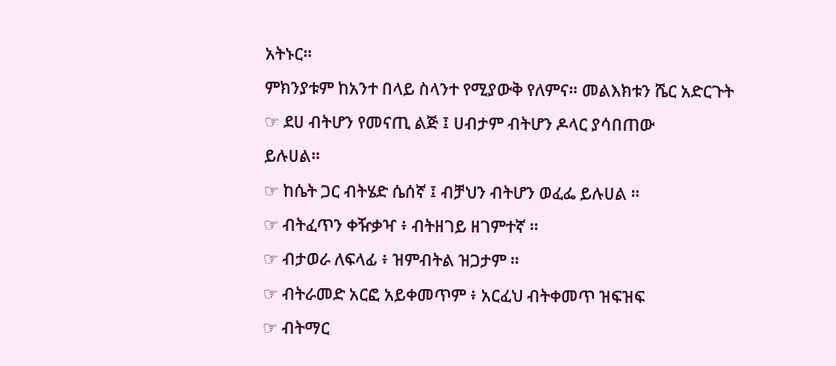አትኑር።
ምክንያቱም ከአንተ በላይ ስላንተ የሚያውቅ የለምና። መልእክቱን ሼር አድርጉት
☞ ደሀ ብትሆን የመናጢ ልጅ ፤ ሀብታም ብትሆን ዶላር ያሳበጠው
ይሉሀል።
☞ ከሴት ጋር ብትሄድ ሴሰኛ ፤ ብቻህን ብትሆን ወፈፌ ይሉሀል ።
☞ ብትፈጥን ቀዥቃዣ ፥ ብትዘገይ ዘገምተኛ ።
☞ ብታወራ ለፍላፊ ፥ ዝምብትል ዝጋታም ።
☞ ብትራመድ አርፎ አይቀመጥም ፥ አርፈህ ብትቀመጥ ዝፍዝፍ
☞ ብትማር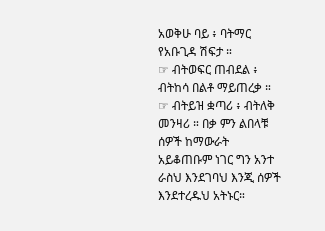አወቅሁ ባይ ፥ ባትማር የአቡጊዳ ሽፍታ ።
☞ ብትወፍር ጠብደል ፥ ብትከሳ በልቶ ማይጠረቃ ።
☞ ብትይዝ ቋጣሪ ፥ ብትለቅ መንዛሪ ። በቃ ምን ልበላቹ ሰዎች ከማውራት
አይቆጠቡም ነገር ግን አንተ ራስህ እንደገባህ እንጂ ሰዎች እንደተረዱህ አትኑር።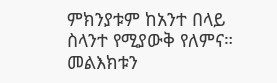ምክንያቱም ከአንተ በላይ ስላንተ የሚያውቅ የለምና። መልእክቱን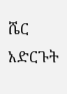ሼር አድርጉት